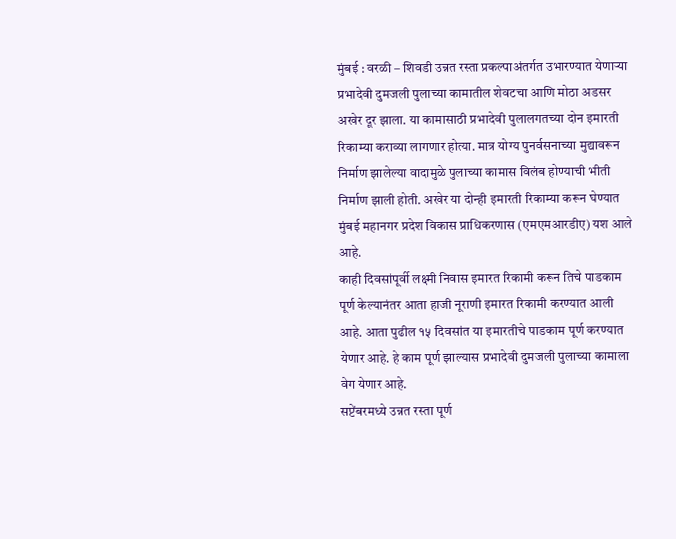मुंबई : वरळी – शिवडी उन्नत रस्ता प्रकल्पाअंतर्गत उभारण्यात येणाऱ्या प्रभादेवी दुमजली पुलाच्या कामातील शेवटचा आणि मोठा अडसर अखेर दूर झाला. या कामासाठी प्रभादेवी पुलालगतच्या दोन इमारती रिकाम्या कराव्या लागणार होत्या. मात्र योग्य पुनर्वसनाच्या मुद्यावरून निर्माण झालेल्या वादामुळे पुलाच्या कामास विलंब होण्याची भीती निर्माण झाली होती. अखेर या दोन्ही इमारती रिकाम्या करून घेण्यात मुंबई महानगर प्रदेश विकास प्राधिकरणास (एमएमआरडीए) यश आले आहे.
काही दिवसांपूर्वी लक्ष्मी निवास इमारत रिकामी करून तिचे पाडकाम पूर्ण केल्यानंतर आता हाजी नूराणी इमारत रिकामी करण्यात आली आहे. आता पुढील १५ दिवसांत या इमारतीचे पाडकाम पूर्ण करण्यात येणार आहे. हे काम पूर्ण झाल्यास प्रभादेवी दुमजली पुलाच्या कामाला वेग येणार आहे.
सप्टेंबरमध्ये उन्नत रस्ता पूर्ण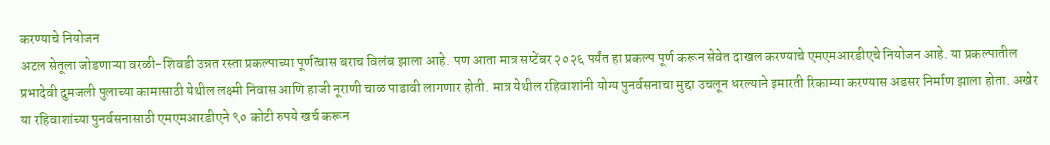करण्याचे नियोजन
अटल सेतूला जोडणाऱ्या वरळी-शिवडी उन्नत रस्ता प्रकल्पाच्या पूर्णत्वास बराच विलंब झाला आहे. पण आता मात्र सप्टेंबर २०२६ पर्यंत हा प्रकल्प पूर्ण करून सेवेत दाखल करण्याचे एमएमआरडीएचे नियोजन आहे. या प्रकल्पातील प्रभादेवी दुमजली पुलाच्या कामासाठी येथील लक्ष्मी निवास आणि हाजी नूराणी चाळ पाडावी लागणार होती. मात्र येथील रहिवाशांनी योग्य पुनर्वसनाचा मुद्दा उचलून धरल्याने इमारती रिकाम्या करण्यास अडसर निर्माण झाला होता. अखेर या रहिवाशांच्या पुनर्वसनासाठी एमएमआरडीएने ९० कोटी रुपये खर्च करून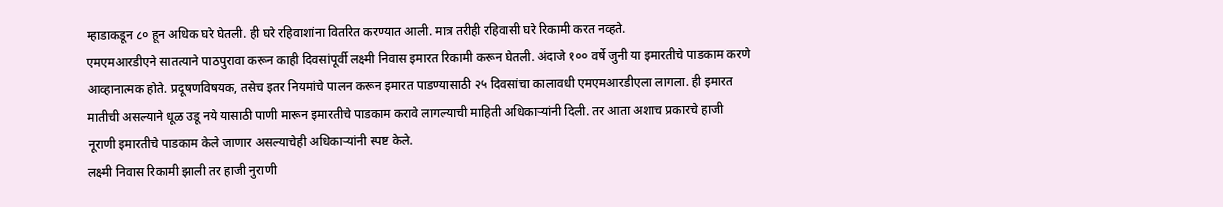म्हाडाकडून ८० हून अधिक घरे घेतली. ही घरे रहिवाशांना वितरित करण्यात आली. मात्र तरीही रहिवासी घरे रिकामी करत नव्हते.
एमएमआरडीएने सातत्याने पाठपुरावा करून काही दिवसांपूर्वी लक्ष्मी निवास इमारत रिकामी करून घेतली. अंदाजे १०० वर्षे जुनी या इमारतीचे पाडकाम करणे आव्हानात्मक होते. प्रदूषणविषयक, तसेच इतर नियमांचे पालन करून इमारत पाडण्यासाठी २५ दिवसांचा कालावधी एमएमआरडीएला लागला. ही इमारत मातीची असल्याने धूळ उडू नये यासाठी पाणी मारून इमारतीचे पाडकाम करावे लागल्याची माहिती अधिकाऱ्यांनी दिली. तर आता अशाच प्रकारचे हाजी नूराणी इमारतीचे पाडकाम केले जाणार असल्याचेही अधिकाऱ्यांनी स्पष्ट केले.
लक्ष्मी निवास रिकामी झाली तर हाजी नुराणी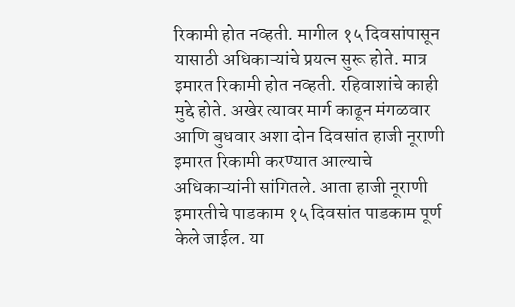रिकामी होत नव्हती. मागील १५ दिवसांपासून यासाठी अधिकाऱ्यांचे प्रयत्न सुरू होते. मात्र इमारत रिकामी होत नव्हती. रहिवाशांचे काही मुद्दे होते. अखेर त्यावर मार्ग काढून मंगळवार आणि बुधवार अशा दोन दिवसांत हाजी नूराणी इमारत रिकामी करण्यात आल्याचे अधिकाऱ्यांनी सांगितले. आता हाजी नूराणी इमारतीचे पाडकाम १५ दिवसांत पाडकाम पूर्ण केले जाईल. या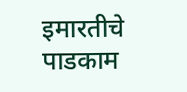इमारतीचे पाडकाम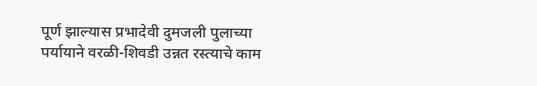पूर्ण झाल्यास प्रभादेवी दुमजली पुलाच्या पर्यायाने वरळी-शिवडी उन्नत रस्त्याचे काम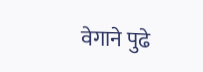वेगाने पुढे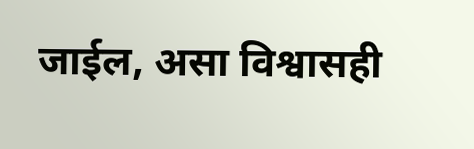जाईल, असा विश्वासही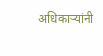अधिकाऱ्यांनी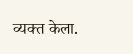व्यक्त केला.